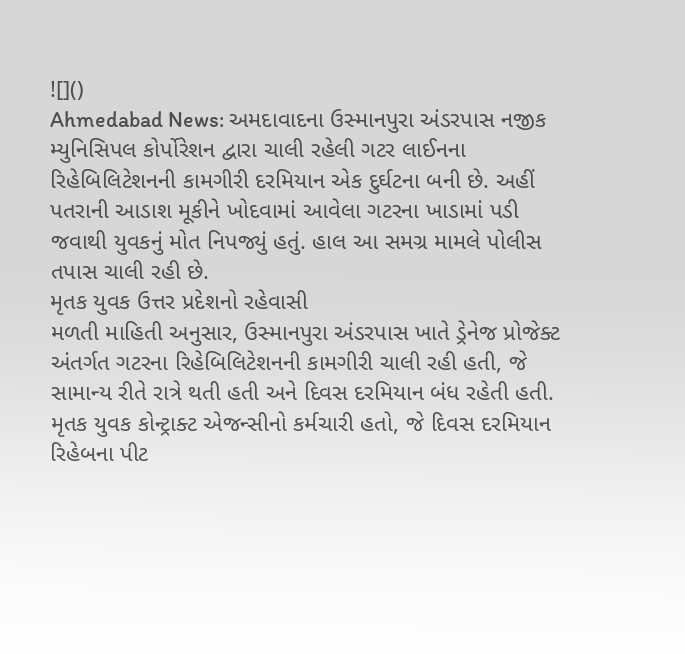![]()
Ahmedabad News: અમદાવાદના ઉસ્માનપુરા અંડરપાસ નજીક મ્યુનિસિપલ કોર્પોરેશન દ્વારા ચાલી રહેલી ગટર લાઈનના રિહેબિલિટેશનની કામગીરી દરમિયાન એક દુર્ઘટના બની છે. અહીં પતરાની આડાશ મૂકીને ખોદવામાં આવેલા ગટરના ખાડામાં પડી જવાથી યુવકનું મોત નિપજ્યું હતું. હાલ આ સમગ્ર મામલે પોલીસ તપાસ ચાલી રહી છે.
મૃતક યુવક ઉત્તર પ્રદેશનો રહેવાસી
મળતી માહિતી અનુસાર, ઉસ્માનપુરા અંડરપાસ ખાતે ડ્રેનેજ પ્રોજેક્ટ અંતર્ગત ગટરના રિહેબિલિટેશનની કામગીરી ચાલી રહી હતી, જે સામાન્ય રીતે રાત્રે થતી હતી અને દિવસ દરમિયાન બંધ રહેતી હતી. મૃતક યુવક કોન્ટ્રાક્ટ એજન્સીનો કર્મચારી હતો, જે દિવસ દરમિયાન રિહેબના પીટ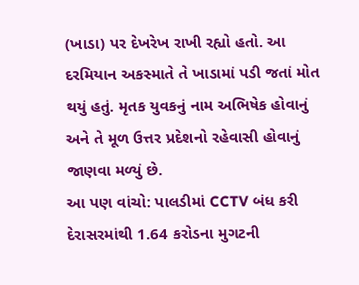(ખાડા) પર દેખરેખ રાખી રહ્યો હતો. આ દરમિયાન અકસ્માતે તે ખાડામાં પડી જતાં મોત થયું હતું. મૃતક યુવકનું નામ અભિષેક હોવાનું અને તે મૂળ ઉત્તર પ્રદેશનો રહેવાસી હોવાનું જાણવા મળ્યું છે.
આ પણ વાંચો: પાલડીમાં CCTV બંધ કરી દેરાસરમાંથી 1.64 કરોડના મુગટની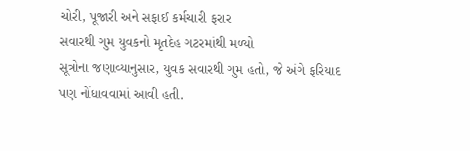ચોરી, પૂજારી અને સફાઈ કર્મચારી ફરાર
સવારથી ગુમ યુવકનો મૃતદેહ ગટરમાંથી મળ્યો
સૂત્રોના જણાવ્યાનુસાર, યુવક સવારથી ગુમ હતો, જે અંગે ફરિયાદ પણ નોંધાવવામાં આવી હતી.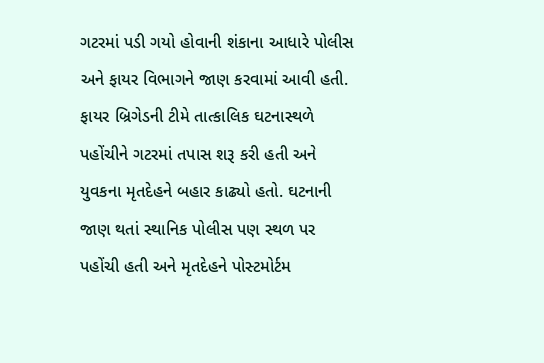ગટરમાં પડી ગયો હોવાની શંકાના આધારે પોલીસ અને ફાયર વિભાગને જાણ કરવામાં આવી હતી. ફાયર બ્રિગેડની ટીમે તાત્કાલિક ઘટનાસ્થળે પહોંચીને ગટરમાં તપાસ શરૂ કરી હતી અને યુવકના મૃતદેહને બહાર કાઢ્યો હતો. ઘટનાની જાણ થતાં સ્થાનિક પોલીસ પણ સ્થળ પર પહોંચી હતી અને મૃતદેહને પોસ્ટમોર્ટમ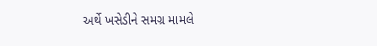અર્થે ખસેડીને સમગ્ર મામલે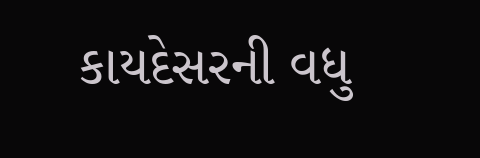કાયદેસરની વધુ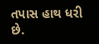તપાસ હાથ ધરી છે.